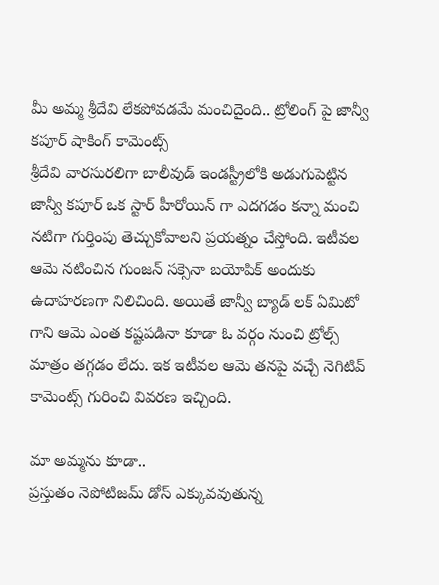మీ అమ్మ శ్రీదేవి లేకపోవడమే మంచిదైంది.. ట్రోలింగ్ పై జాన్వీ కపూర్ షాకింగ్ కామెంట్స్
శ్రీదేవి వారసురలిగా బాలీవుడ్ ఇండస్ట్రీలోకి అడుగుపెట్టిన జాన్వీ కపూర్ ఒక స్టార్ హీరోయిన్ గా ఎదగడం కన్నా మంచి నటిగా గుర్తింపు తెచ్చుకోవాలని ప్రయత్నం చేస్తోంది. ఇటీవల ఆమె నటించిన గుంజన్ సక్సెనా బయోపిక్ అందుకు ఉదాహరణగా నిలిచింది. అయితే జాన్వీ బ్యాడ్ లక్ ఏమిటో గాని ఆమె ఎంత కష్టపడినా కూడా ఓ వర్గం నుంచి ట్రోల్స్ మాత్రం తగ్గడం లేదు. ఇక ఇటీవల ఆమె తనపై వచ్చే నెగిటివ్ కామెంట్స్ గురించి వివరణ ఇచ్చింది.

మా అమ్మను కూడా..
ప్రస్తుతం నెపోటిజమ్ డోస్ ఎక్కువవుతున్న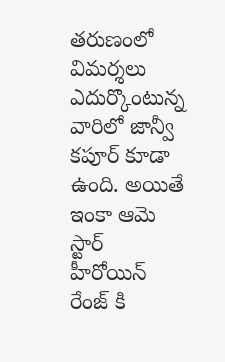తరుణంలో విమర్శలు ఎదుర్కొంటున్న వారిలో జాన్వీ కపూర్ కూడా ఉంది. అయితే ఇంకా ఆమె స్టార్ హీరోయిన్ రేంజ్ కి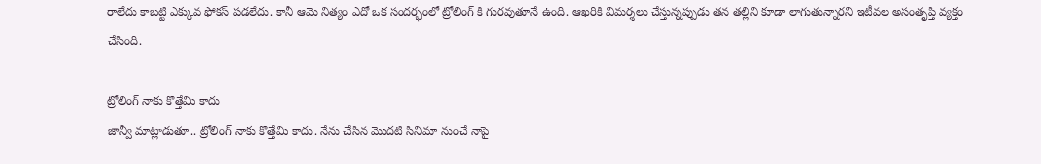రాలేదు కాబట్టి ఎక్కువ ఫోకస్ పడలేదు. కానీ ఆమె నిత్యం ఎదో ఒక సందర్భంలో ట్రోలింగ్ కి గురవుతూనే ఉంది. ఆఖరికి విమర్శలు చేస్తున్నప్పుడు తన తల్లిని కూడా లాగుతున్నారని ఇటీవల అసంతృప్తి వ్యక్తం చేసింది.

ట్రోలింగ్ నాకు కొత్తేమి కాదు
జాన్వీ మాట్లాడుతూ.. ట్రోలింగ్ నాకు కొత్తేమి కాదు. నేను చేసిన మొదటి సినిమా నుంచే నాపై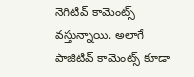నెగిటివ్ కామెంట్స్ వస్తున్నాయి. అలాగే పాజిటివ్ కామెంట్స్ కూడా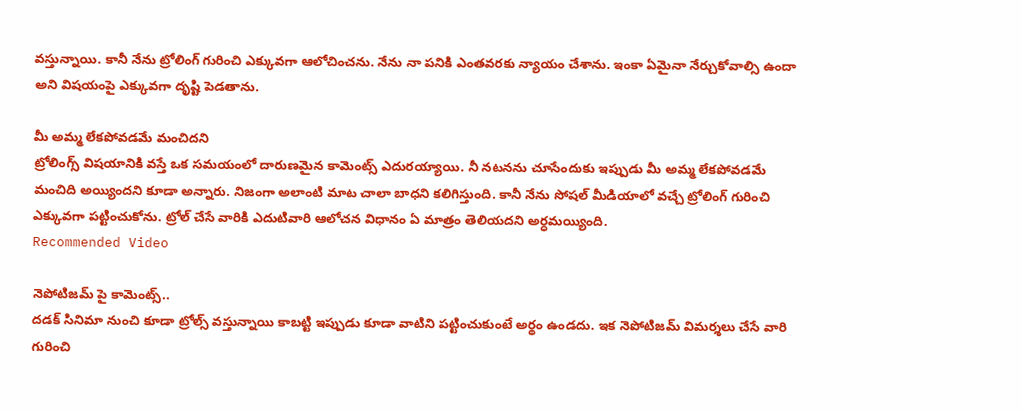వస్తున్నాయి. కానీ నేను ట్రోలింగ్ గురించి ఎక్కువగా ఆలోచించను. నేను నా పనికి ఎంతవరకు న్యాయం చేశాను. ఇంకా ఏమైనా నేర్చుకోవాల్సి ఉందా అని విషయంపై ఎక్కువగా దృష్టి పెడతాను.

మీ అమ్మ లేకపోవడమే మంచిదని
ట్రోలింగ్స్ విషయానికి వస్తే ఒక సమయంలో దారుణమైన కామెంట్స్ ఎదురయ్యాయి. నీ నటనను చూసేందుకు ఇప్పుడు మీ అమ్మ లేకపోవడమే మంచిది అయ్యిందని కూడా అన్నారు. నిజంగా అలాంటి మాట చాలా బాధని కలిగిస్తుంది. కానీ నేను సోషల్ మీడియాలో వచ్చే ట్రోలింగ్ గురించి ఎక్కువగా పట్టించుకోను. ట్రోల్ చేసే వారికి ఎదుటివారి ఆలోచన విధానం ఏ మాత్రం తెలియదని అర్ధమయ్యింది.
Recommended Video

నెపోటిజమ్ పై కామెంట్స్..
దడక్ సినిమా నుంచి కూడా ట్రోల్స్ వస్తున్నాయి కాబట్టి ఇప్పుడు కూడా వాటిని పట్టించుకుంటే అర్థం ఉండదు. ఇక నెపోటిజమ్ విమర్శలు చేసే వారి గురించి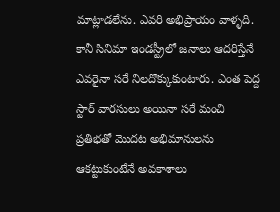మాట్లాడలేను. ఎవరి అభిప్రాయం వాళ్ళది. కానీ సినిమా ఇండస్ట్రీలో జనాలు ఆదరిస్తేనే ఎవరైనా సరే నిలదొక్కుకుంటారు. ఎంత పెద్ద స్టార్ వారసులు అయినా సరే మంచి ప్రతిభతో మొదట అభిమానులను ఆకట్టుకుంటేనే అవకాశాలు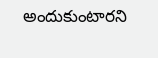అందుకుంటారని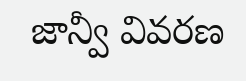జాన్వీ వివరణ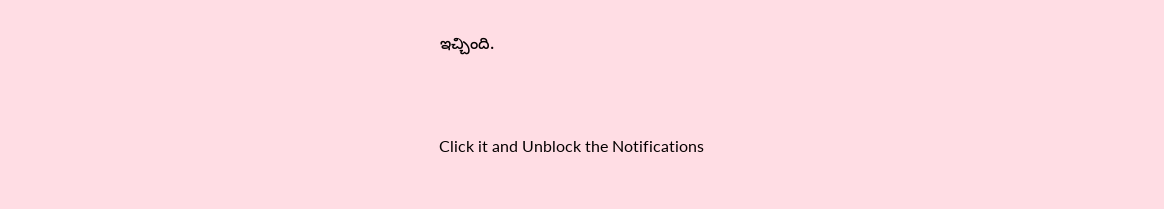ఇచ్చింది.


Click it and Unblock the Notifications